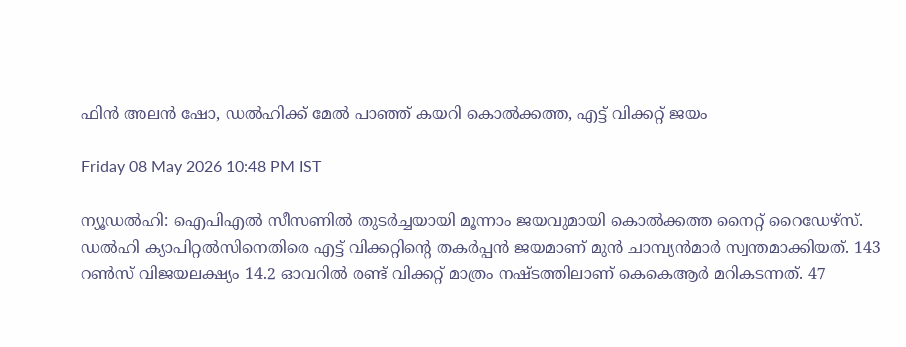ഫിന്‍ അലന്‍ ഷോ, ഡല്‍ഹിക്ക് മേല്‍ പാഞ്ഞ് കയറി കൊല്‍ക്കത്ത, എട്ട് വിക്കറ്റ് ജയം

Friday 08 May 2026 10:48 PM IST

ന്യൂഡല്‍ഹി: ഐപിഎല്‍ സീസണില്‍ തുടര്‍ച്ചയായി മൂന്നാം ജയവുമായി കൊല്‍ക്കത്ത നൈറ്റ് റൈഡേഴ്‌സ്. ഡല്‍ഹി ക്യാപിറ്റല്‍സിനെതിരെ എട്ട് വിക്കറ്റിന്റെ തകര്‍പ്പന്‍ ജയമാണ് മുന്‍ ചാമ്പ്യന്‍മാര്‍ സ്വന്തമാക്കിയത്. 143 റണ്‍സ് വിജയലക്ഷ്യം 14.2 ഓവറില്‍ രണ്ട് വിക്കറ്റ് മാത്രം നഷ്ടത്തിലാണ് കെകെആര്‍ മറികടന്നത്. 47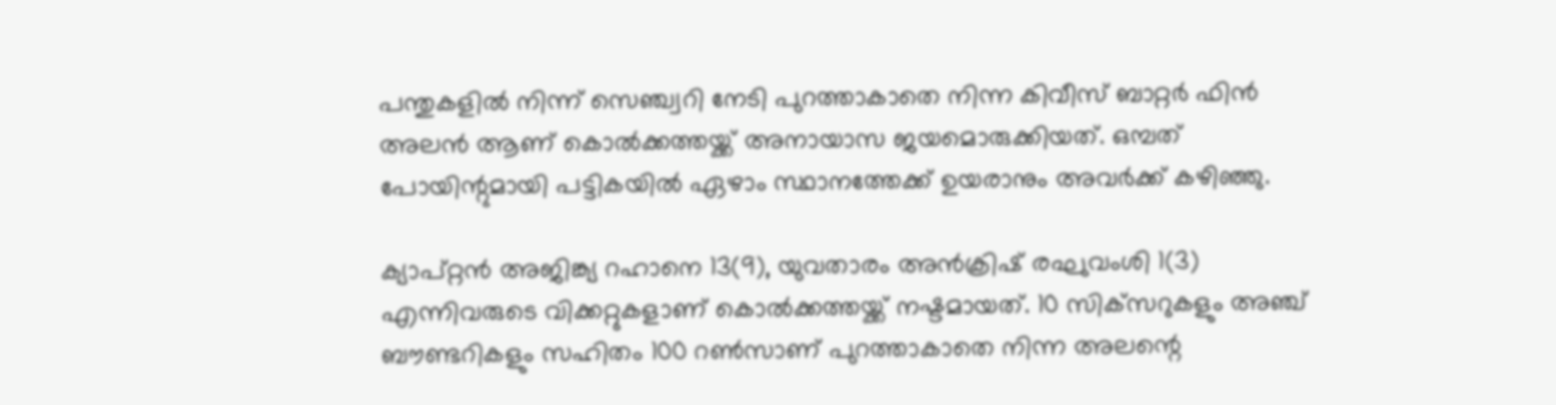പന്തുകളില്‍ നിന്ന് സെഞ്ച്വറി നേടി പുറത്താകാതെ നിന്ന കിവീസ് ബാറ്റര്‍ ഫിന്‍ അലന്‍ ആണ് കൊല്‍ക്കത്തയ്ക്ക് അനായാസ ജയമൊരുക്കിയത്. ഒമ്പത് പോയിന്റുമായി പട്ടികയില്‍ ഏഴാം സ്ഥാനത്തേക്ക് ഉയരാനും അവര്‍ക്ക് കഴിഞ്ഞു.

ക്യാപ്റ്റന്‍ അജിങ്ക്യ റഹാനെ 13(9), യുവതാരം അന്‍ക്രിഷ് രഘുവംശി 1(3) എന്നിവരുടെ വിക്കറ്റുകളാണ് കൊല്‍ക്കത്തയ്ക്ക് നഷ്ടമായത്. 10 സിക്‌സറുകളും അഞ്ച് ബൗണ്ടറികളും സഹിതം 100 റണ്‍സാണ് പുറത്താകാതെ നിന്ന അലന്റെ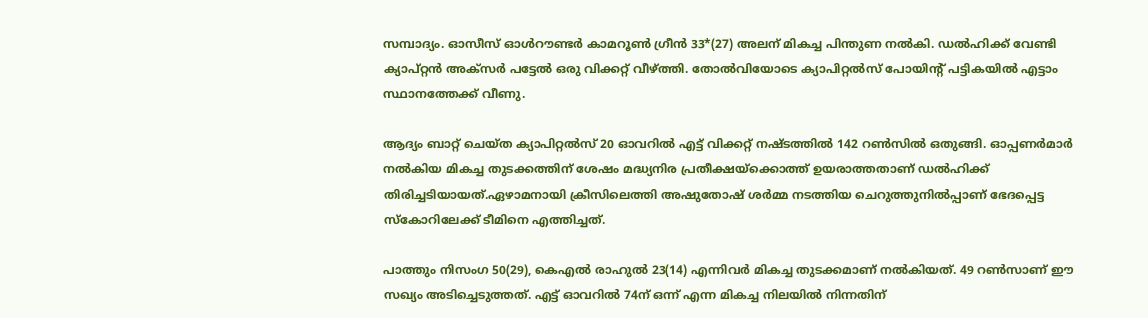സമ്പാദ്യം. ഓസീസ് ഓള്‍റൗണ്ടര്‍ കാമറൂണ്‍ ഗ്രീന്‍ 33*(27) അലന് മികച്ച പിന്തുണ നല്‍കി. ഡല്‍ഹിക്ക് വേണ്ടി ക്യാപ്റ്റന്‍ അക്‌സര്‍ പട്ടേല്‍ ഒരു വിക്കറ്റ് വീഴ്ത്തി. തോല്‍വിയോടെ ക്യാപിറ്റല്‍സ് പോയിന്റ് പട്ടികയില്‍ എട്ടാം സ്ഥാനത്തേക്ക് വീണു.

ആദ്യം ബാറ്റ് ചെയ്ത ക്യാപിറ്റല്‍സ് 20 ഓവറില്‍ എട്ട് വിക്കറ്റ് നഷ്ടത്തില്‍ 142 റണ്‍സില്‍ ഒതുങ്ങി. ഓപ്പണര്‍മാര്‍ നല്‍കിയ മികച്ച തുടക്കത്തിന് ശേഷം മദ്ധ്യനിര പ്രതീക്ഷയ്ക്കൊത്ത് ഉയരാത്തതാണ് ഡല്‍ഹിക്ക് തിരിച്ചടിയായത്.ഏഴാമനായി ക്രീസിലെത്തി അഷുതോഷ് ശര്‍മ്മ നടത്തിയ ചെറുത്തുനില്‍പ്പാണ് ഭേദപ്പെട്ട സ്‌കോറിലേക്ക് ടീമിനെ എത്തിച്ചത്.

പാത്തും നിസംഗ 50(29), കെഎല്‍ രാഹുല്‍ 23(14) എന്നിവര്‍ മികച്ച തുടക്കമാണ് നല്‍കിയത്. 49 റണ്‍സാണ് ഈ സഖ്യം അടിച്ചെടുത്തത്. എട്ട് ഓവറില്‍ 74ന് ഒന്ന് എന്ന മികച്ച നിലയില്‍ നിന്നതിന്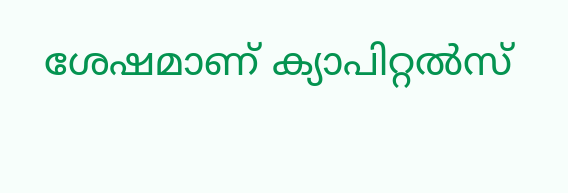ശേഷമാണ് ക്യാപിറ്റല്‍സ്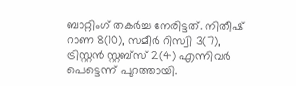ബാറ്റിംഗ് തകര്‍ച്ച നേരിട്ടത്. നിതീഷ് റാണ 8(10), സമീര്‍ റിസ്വി 3(7), ട്രിസ്റ്റന്‍ സ്റ്റബ്സ് 2(4) എന്നിവര്‍ പെട്ടെന്ന് പുറത്തായി.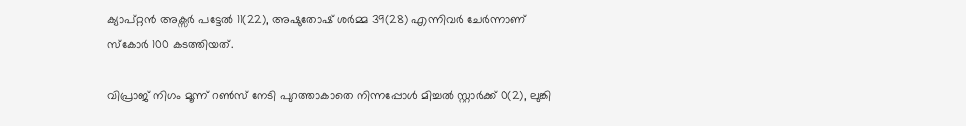ക്യാപ്റ്റന്‍ അക്സര്‍ പട്ടേല്‍ 11(22), അഷുതോഷ് ശര്‍മ്മ 39(28) എന്നിവര്‍ ചേര്‍ന്നാണ് സ്‌കോര്‍ 100 കടത്തിയത്.

വിപ്രാജ് നിഗം മൂന്ന് റണ്‍സ് നേടി പുറത്താകാതെ നിന്നപ്പോള്‍ മിച്ചല്‍ സ്റ്റാര്‍ക്ക് 0(2), ലുങ്കി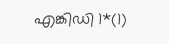എങ്കിഡി 1*(1)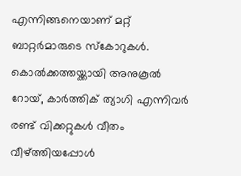എന്നിങ്ങനെയാണ് മറ്റ് ബാറ്റര്‍മാരുടെ സ്‌കോറുകള്‍. കൊല്‍ക്കത്തയ്ക്കായി അനുകൂല്‍ റോയ്, കാര്‍ത്തിക് ത്യാഗി എന്നിവര്‍ രണ്ട് വിക്കറ്റുകള്‍ വീതം വീഴ്ത്തിയപ്പോള്‍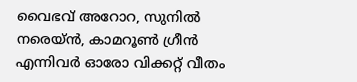വൈഭവ് അറോറ, സുനില്‍ നരെയ്ന്‍, കാമറൂണ്‍ ഗ്രീന്‍ എന്നിവര്‍ ഓരോ വിക്കറ്റ് വീതം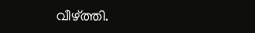വീഴ്ത്തി.